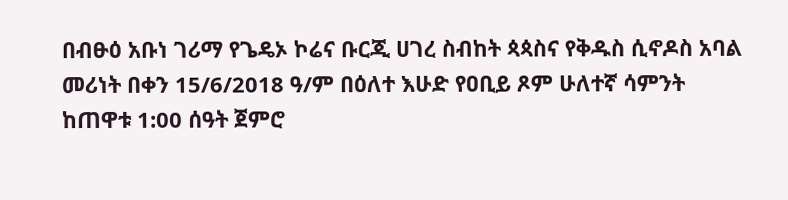በብፁዕ አቡነ ገሪማ የጌዴኦ ኮሬና ቡርጂ ሀገረ ስብከት ጳጳስና የቅዱስ ሲኖዶስ አባል መሪነት በቀን 15/6/2018 ዓ/ም በዕለተ እሁድ የዐቢይ ጾም ሁለተኛ ሳምንት ከጠዋቱ 1:00 ሰዓት ጀምሮ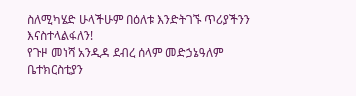ስለሚካሄድ ሁላችሁም በዕለቱ እንድትገኙ ጥሪያችንን እናስተላልፋለን!
የጉዞ መነሻ አንዲዳ ደብረ ሰላም መድኃኔዓለም ቤተክርስቲያን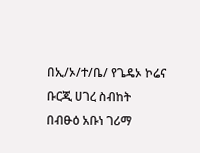በኢ/ኦ/ተ/ቤ/ የጌዴኦ ኮሬና ቡርጂ ሀገረ ስብከት
በብፁዕ አቡነ ገሪማ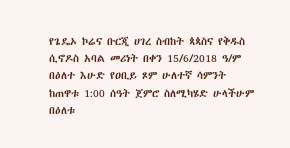የጌዴኦ ኮሬና ቡርጂ ሀገረ ስብከት ጳጳስና የቅዱስ ሲኖዶስ አባል መሪነት በቀን 15/6/2018 ዓ/ም በዕለተ እሁድ የዐቢይ ጾም ሁለተኛ ሳምንት ከጠዋቱ 1:00 ሰዓት ጀምሮ ስለሚካሄድ ሁላችሁም በዕለቱ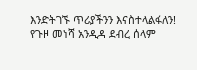እንድትገኙ ጥሪያችንን እናስተላልፋለን!
የጉዞ መነሻ አንዲዳ ደብረ ሰላም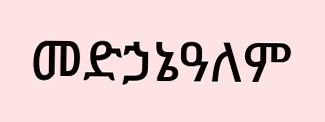መድኃኔዓለም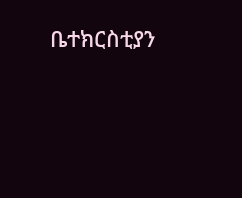ቤተክርስቲያን